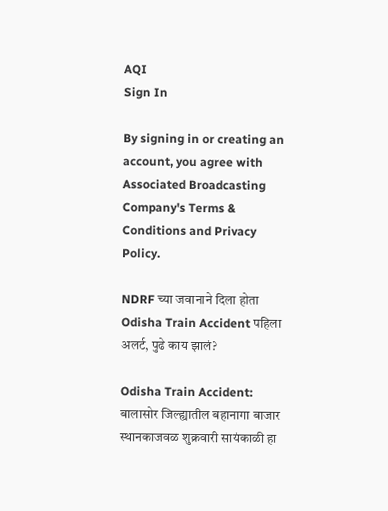AQI
Sign In

By signing in or creating an account, you agree with Associated Broadcasting Company's Terms & Conditions and Privacy Policy.

NDRF च्या जवानाने दिला होता Odisha Train Accident पहिला अलर्ट, पुढे काय झालं?

Odisha Train Accident: बालासोर जिल्ह्यातील बहानागा बाजार स्थानकाजवळ शुक्रवारी सायंकाळी हा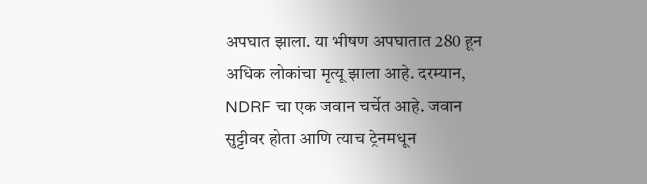अपघात झाला. या भीषण अपघातात 280 हून अधिक लोकांचा मृत्यू झाला आहे. दरम्यान, NDRF चा एक जवान चर्चेत आहे. जवान सुट्टीवर होता आणि त्याच ट्रेनमधून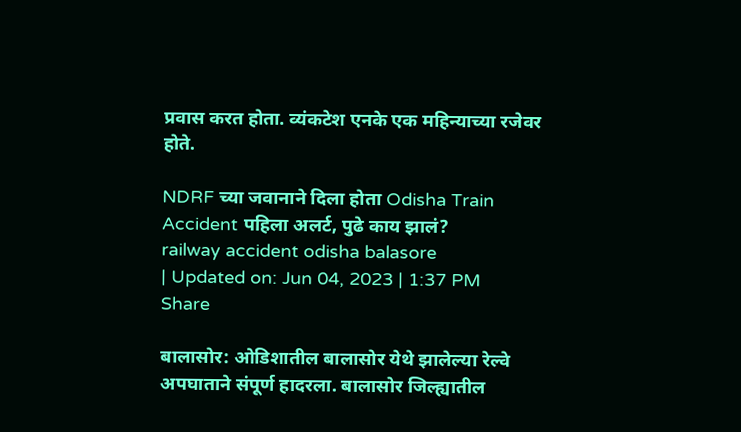प्रवास करत होता. व्यंकटेश एनके एक महिन्याच्या रजेवर होते.

NDRF च्या जवानाने दिला होता Odisha Train Accident पहिला अलर्ट, पुढे काय झालं?
railway accident odisha balasore
| Updated on: Jun 04, 2023 | 1:37 PM
Share

बालासोर: ओडिशातील बालासोर येथे झालेल्या रेल्वे अपघाताने संपूर्ण हादरला. बालासोर जिल्ह्यातील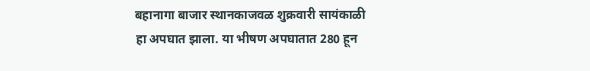बहानागा बाजार स्थानकाजवळ शुक्रवारी सायंकाळी हा अपघात झाला. या भीषण अपघातात 280 हून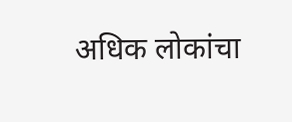अधिक लोकांचा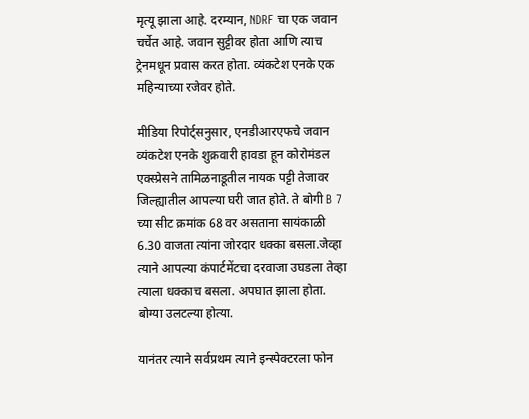मृत्यू झाला आहे. दरम्यान, NDRF चा एक जवान चर्चेत आहे. जवान सुट्टीवर होता आणि त्याच ट्रेनमधून प्रवास करत होता. व्यंकटेश एनके एक महिन्याच्या रजेवर होते.

मीडिया रिपोर्ट्सनुसार, एनडीआरएफचे जवान व्यंकटेश एनके शुक्रवारी हावडा हून कोरोमंडल एक्स्प्रेसने तामिळनाडूतील नायक पट्टी तेजावर जिल्ह्यातील आपल्या घरी जात होते. ते बोगी B 7 च्या सीट क्रमांक 68 वर असताना सायंकाळी 6.30 वाजता त्यांना जोरदार धक्का बसला.जेव्हा त्याने आपल्या कंपार्टमेंटचा दरवाजा उघडला तेव्हा त्याला धक्काच बसला. अपघात झाला होता. बोग्या उलटल्या होत्या.

यानंतर त्याने सर्वप्रथम त्याने इन्स्पेक्टरला फोन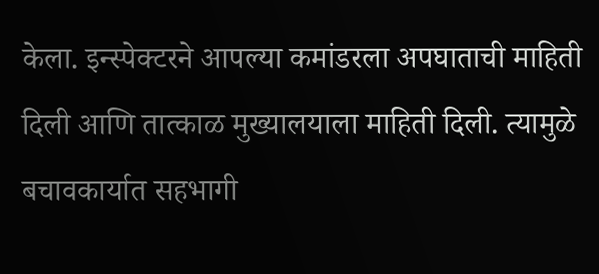केला. इन्स्पेक्टरने आपल्या कमांडरला अपघाताची माहिती दिली आणि तात्काळ मुख्यालयाला माहिती दिली. त्यामुळे बचावकार्यात सहभागी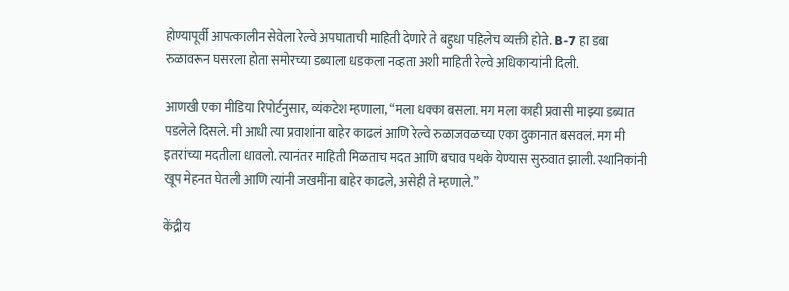होण्यापूर्वी आपत्कालीन सेवेला रेल्वे अपघाताची माहिती देणारे ते बहुधा पहिलेच व्यक्ती होते. B-7 हा डबा रुळावरून घसरला होता समोरच्या डब्याला धडकला नव्हता अशी माहिती रेल्वे अधिकाऱ्यांनी दिली.

आणखी एका मीडिया रिपोर्टनुसार, व्यंकटेश म्हणाला, “मला धक्का बसला. मग मला काही प्रवासी माझ्या डब्यात पडलेले दिसले. मी आधी त्या प्रवाशांना बाहेर काढलं आणि रेल्वे रुळाजवळच्या एका दुकानात बसवलं. मग मी इतरांच्या मदतीला धावलो. त्यानंतर माहिती मिळताच मदत आणि बचाव पथके येण्यास सुरुवात झाली. स्थानिकांनी खूप मेहनत घेतली आणि त्यांनी जखमींना बाहेर काढले, असेही ते म्हणाले.”

केंद्रीय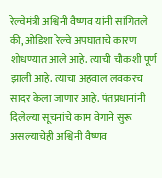रेल्वेमंत्री अश्विनी वैष्णव यांनी सांगितले की, ओडिशा रेल्वे अपघाताचे कारण शोधण्यात आले आहे. त्याची चौकशी पूर्ण झाली आहे. त्याचा अहवाल लवकरच सादर केला जाणार आहे. पंतप्रधानांनी दिलेल्या सूचनांचे काम वेगाने सुरू असल्याचेही अश्विनी वैष्णव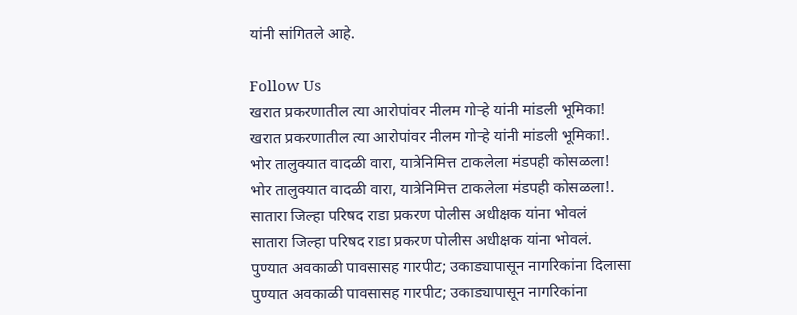यांनी सांगितले आहे.

Follow Us
खरात प्रकरणातील त्या आरोपांवर नीलम गोऱ्हे यांनी मांडली भूमिका!
खरात प्रकरणातील त्या आरोपांवर नीलम गोऱ्हे यांनी मांडली भूमिका!.
भोर तालुक्यात वादळी वारा, यात्रेनिमित्त टाकलेला मंडपही कोसळला!
भोर तालुक्यात वादळी वारा, यात्रेनिमित्त टाकलेला मंडपही कोसळला!.
सातारा जिल्हा परिषद राडा प्रकरण पोलीस अधीक्षक यांना भोवलं
सातारा जिल्हा परिषद राडा प्रकरण पोलीस अधीक्षक यांना भोवलं.
पुण्यात अवकाळी पावसासह गारपीट; उकाड्यापासून नागरिकांना दिलासा
पुण्यात अवकाळी पावसासह गारपीट; उकाड्यापासून नागरिकांना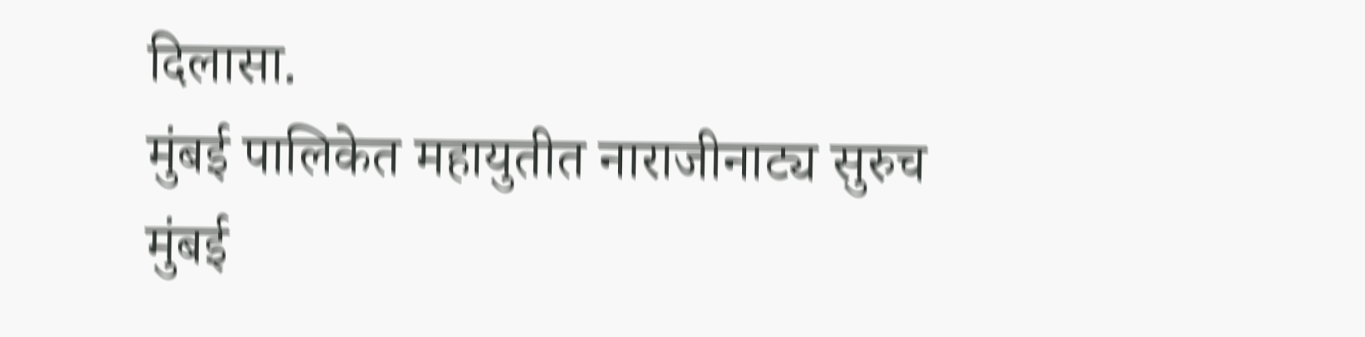दिलासा.
मुंबई पालिकेत महायुतीत नाराजीनाट्य सुरुच
मुंबई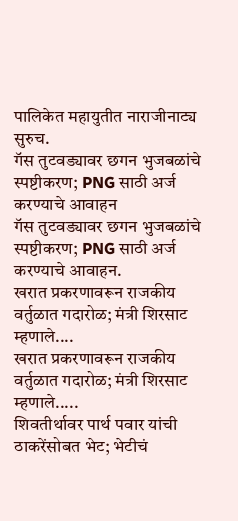पालिकेत महायुतीत नाराजीनाट्य सुरुच.
गॅस तुटवड्यावर छगन भुजबळांचे स्पष्टीकरण; PNG साठी अर्ज करण्याचे आवाहन
गॅस तुटवड्यावर छगन भुजबळांचे स्पष्टीकरण; PNG साठी अर्ज करण्याचे आवाहन.
खरात प्रकरणावरून राजकीय वर्तुळात गदारोळ; मंत्री शिरसाट म्हणाले....
खरात प्रकरणावरून राजकीय वर्तुळात गदारोळ; मंत्री शिरसाट म्हणाले.....
शिवतीर्थावर पार्थ पवार यांची ठाकरेंसोबत भेट; भेटीचं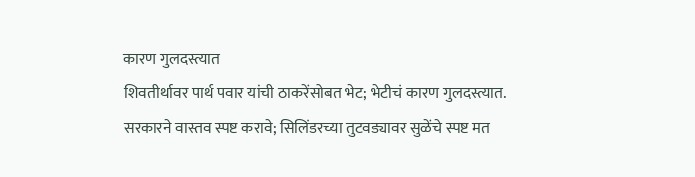कारण गुलदस्त्यात
शिवतीर्थावर पार्थ पवार यांची ठाकरेंसोबत भेट; भेटीचं कारण गुलदस्त्यात.
सरकारने वास्तव स्पष्ट करावे; सिलिंडरच्या तुटवड्यावर सुळेंचे स्पष्ट मत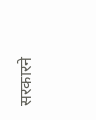सरकारने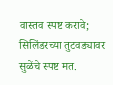वास्तव स्पष्ट करावे; सिलिंडरच्या तुटवड्यावर सुळेंचे स्पष्ट मत.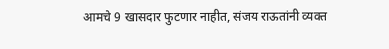आमचे 9 खासदार फुटणार नाहीत, संजय राऊतांनी व्यक्त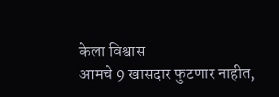केला विश्वास
आमचे 9 खासदार फुटणार नाहीत,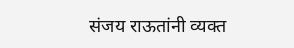संजय राऊतांनी व्यक्त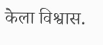केला विश्वास.